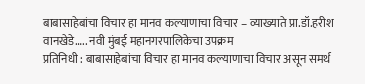बाबासाहेबांचा विचार हा मानव कल्याणाचा विचार – व्याख्याते प्रा.डॉ.हरीश वानखेडे….. नवी मुंबई महानगरपालिकेचा उपक्रम
प्रतिनिधी : बाबासाहेबांचा विचार हा मानव कल्याणाचा विचार असून समर्थ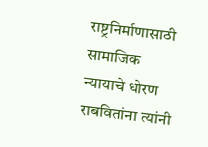राष्ट्रनिर्माणासाठी सामाजिक न्यायाचे धोरण राबवितांना त्यांनी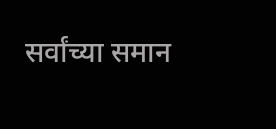सर्वांच्या समान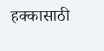हक्कासाठी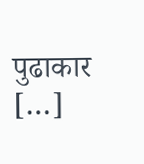पुढाकार […]